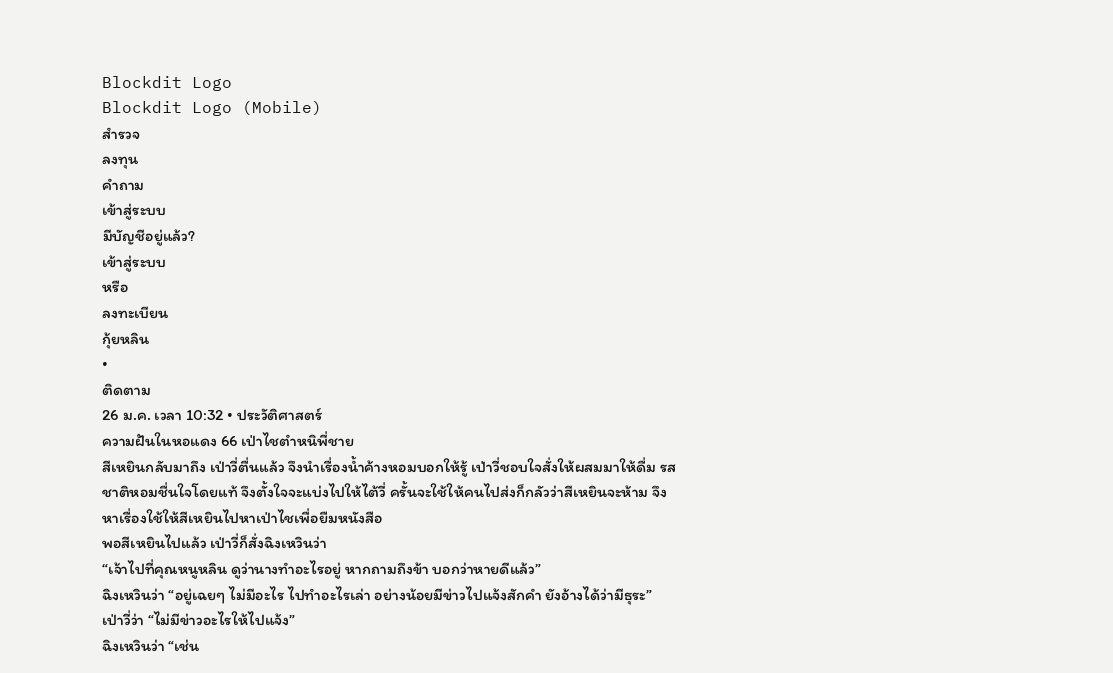Blockdit Logo
Blockdit Logo (Mobile)
สำรวจ
ลงทุน
คำถาม
เข้าสู่ระบบ
มีบัญชีอยู่แล้ว?
เข้าสู่ระบบ
หรือ
ลงทะเบียน
กุ้ยหลิน
•
ติดตาม
26 ม.ค. เวลา 10:32 • ประวัติศาสตร์
ความฝันในหอแดง 66 เป่าไชตำหนิพี่ชาย
สีเหยินกลับมาถึง เป่าวี่ตื่นแล้ว จึงนำเรื่องน้ำค้างหอมบอกให้รู้ เป่าวี่ชอบใจสั่งให้ผสมมาให้ดื่ม รสชาติหอมชื่นใจโดยแท้ จึงตั้งใจจะแบ่งไปให้ไต้วี่ ครั้นจะใช้ให้คนไปส่งก็กลัวว่าสีเหยินจะห้าม จึงหาเรื่องใช้ให้สีเหยินไปหาเป่าไชเพื่อยืมหนังสือ
พอสีเหยินไปแล้ว เป่าวี่ก็สั่งฉิงเหวินว่า
“เจ้าไปที่คุณหนูหลิน ดูว่านางทำอะไรอยู่ หากถามถึงข้า บอกว่าหายดีแล้ว”
ฉิงเหวินว่า “อยู่เฉยๆ ไม่มีอะไร ไปทำอะไรเล่า อย่างน้อยมีข่าวไปแจ้งสักคำ ยังอ้างได้ว่ามีธุระ”
เป่าวี่ว่า “ไม่มีข่าวอะไรให้ไปแจ้ง”
ฉิงเหวินว่า “เช่น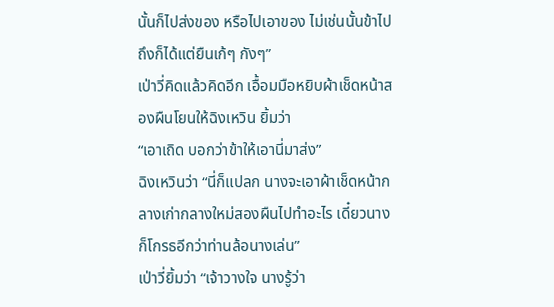นั้นก็ไปส่งของ หรือไปเอาของ ไม่เช่นนั้นข้าไปถึงก็ได้แต่ยืนเก้ๆ กังๆ”
เป่าวี่คิดแล้วคิดอีก เอื้อมมือหยิบผ้าเช็ดหน้าสองผืนโยนให้ฉิงเหวิน ยิ้มว่า
“เอาเถิด บอกว่าข้าให้เอานี่มาส่ง”
ฉิงเหวินว่า “นี่ก็แปลก นางจะเอาผ้าเช็ดหน้ากลางเก่ากลางใหม่สองผืนไปทำอะไร เดี๋ยวนางก็โกรธอีกว่าท่านล้อนางเล่น”
เป่าวี่ยิ้มว่า “เจ้าวางใจ นางรู้ว่า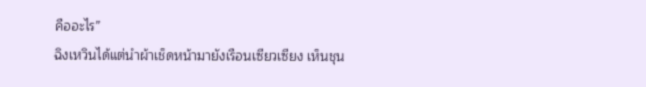คืออะไร”
ฉิงเหวินได้แต่นำผ้าเช็ดหน้ามายังเรือนเซียวเซียง เห็นชุน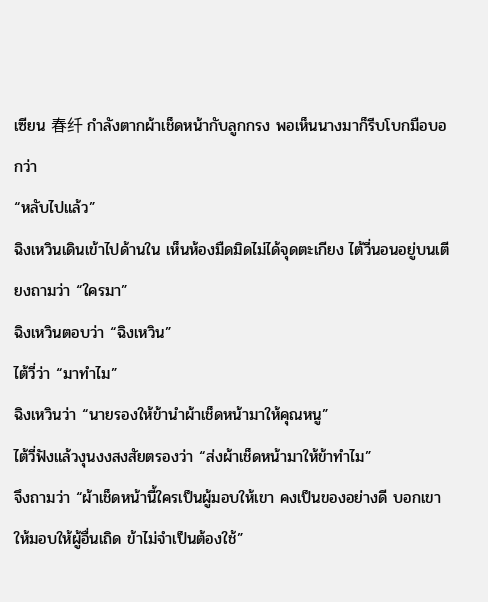เซียน 春纤 กำลังตากผ้าเช็ดหน้ากับลูกกรง พอเห็นนางมาก็รีบโบกมือบอกว่า
“หลับไปแล้ว”
ฉิงเหวินเดินเข้าไปด้านใน เห็นห้องมืดมิดไม่ได้จุดตะเกียง ไต้วี่นอนอยู่บนเตียงถามว่า “ใครมา”
ฉิงเหวินตอบว่า “ฉิงเหวิน”
ไต้วี่ว่า “มาทำไม”
ฉิงเหวินว่า “นายรองให้ข้านำผ้าเช็ดหน้ามาให้คุณหนู”
ไต้วี่ฟังแล้วงุนงงสงสัยตรองว่า “ส่งผ้าเช็ดหน้ามาให้ข้าทำไม”
จึงถามว่า “ผ้าเช็ดหน้านี้ใครเป็นผู้มอบให้เขา คงเป็นของอย่างดี บอกเขาให้มอบให้ผู้อื่นเถิด ข้าไม่จำเป็นต้องใช้”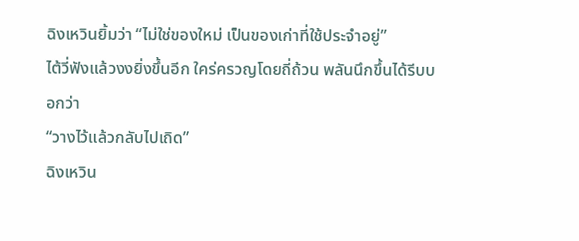ฉิงเหวินยิ้มว่า “ไม่ใช่ของใหม่ เป็นของเก่าที่ใช้ประจำอยู่”
ไต้วี่ฟังแล้วงงยิ่งขึ้นอีก ใคร่ครวญโดยถี่ถ้วน พลันนึกขึ้นได้รีบบอกว่า
“วางไว้แล้วกลับไปเถิด”
ฉิงเหวิน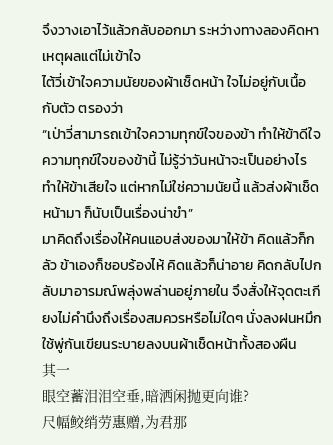จึงวางเอาไว้แล้วกลับออกมา ระหว่างทางลองคิดหาเหตุผลแต่ไม่เข้าใจ
ไต้วี่เข้าใจความนัยของผ้าเช็ดหน้า ใจไม่อยู่กับเนื้อกับตัว ตรองว่า
“เป่าวี่สามารถเข้าใจความทุกข์ใจของข้า ทำให้ข้าดีใจ ความทุกข์ใจของข้านี้ ไม่รู้ว่าวันหน้าจะเป็นอย่างไร ทำให้ข้าเสียใจ แต่หากไม่ใช่ความนัยนี้ แล้วส่งผ้าเช็ดหน้ามา ก็นับเป็นเรื่องน่าขำ”
มาคิดถึงเรื่องให้คนแอบส่งของมาให้ข้า คิดแล้วก็กลัว ข้าเองก็ชอบร้องไห้ คิดแล้วก็น่าอาย คิดกลับไปกลับมาอารมณ์พลุ่งพล่านอยู่ภายใน จึงสั่งให้จุดตะเกียงไม่คำนึงถึงเรื่องสมควรหรือไม่ใดๆ นั่งลงฝนหมึก ใช้พู่กันเขียนระบายลงบนผ้าเช็ดหน้าทั้งสองผืน
其一
眼空蓄泪泪空垂,暗洒闲抛更向谁?
尺幅鲛绡劳惠赠,为君那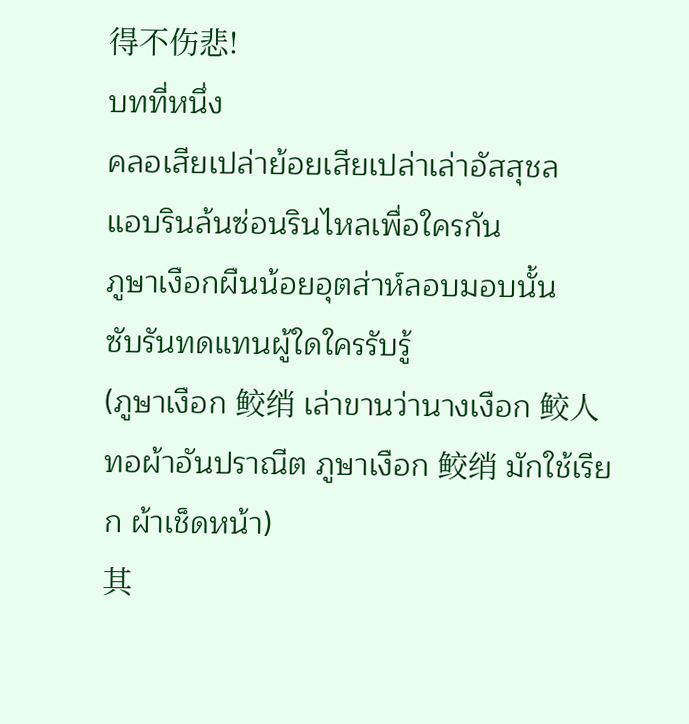得不伤悲!
บทที่หนึ่ง
คลอเสียเปล่าย้อยเสียเปล่าเล่าอัสสุชล
แอบรินล้นซ่อนรินไหลเพื่อใครกัน
ภูษาเงือกผืนน้อยอุตส่าห์ลอบมอบนั้น
ซับรันทดแทนผู้ใดใครรับรู้
(ภูษาเงือก 鲛绡 เล่าขานว่านางเงือก 鲛人 ทอผ้าอันปราณีต ภูษาเงือก 鲛绡 มักใช้เรียก ผ้าเช็ดหน้า)
其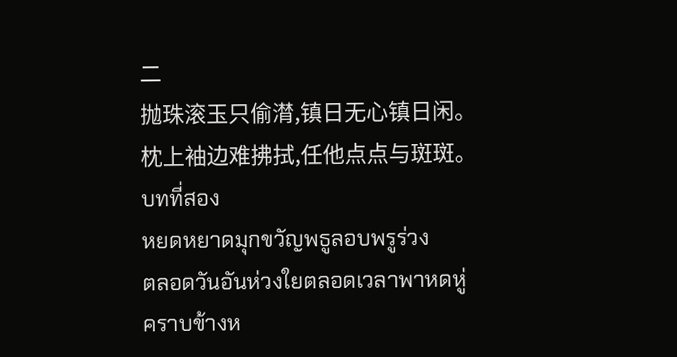二
抛珠滚玉只偷潸,镇日无心镇日闲。
枕上袖边难拂拭,任他点点与斑斑。
บทที่สอง
หยดหยาดมุกขวัญพธูลอบพรูร่วง
ตลอดวันอันห่วงใยตลอดเวลาพาหดหู่
คราบข้างห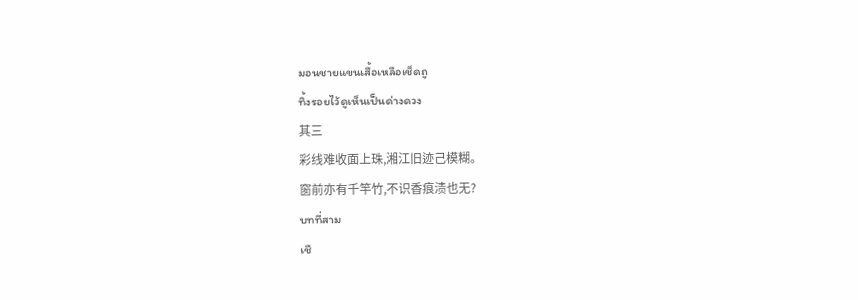มอนชายแขนเสื้อเหลือเช็ดถู
ทิ้งรอยไว้ดูเห็นเป็นด่างดวง
其三
彩线难收面上珠,湘江旧迹己模糊。
窗前亦有千竿竹,不识香痕渍也无?
บทที่สาม
เชื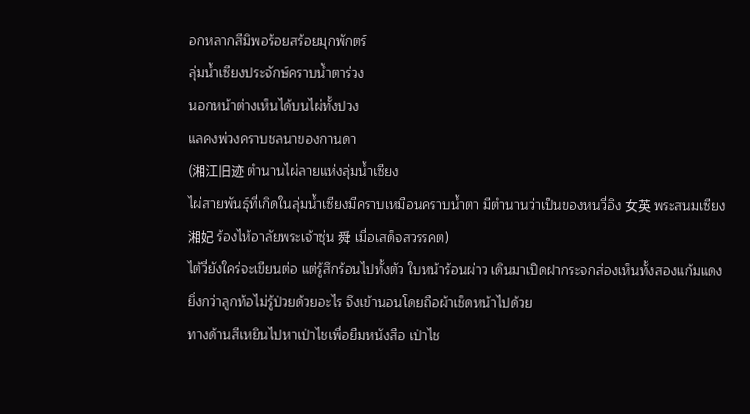อกหลากสีมิพอร้อยสร้อยมุกพักตร์
ลุ่มน้ำเซียงประจักษ์คราบน้ำตาร่วง
นอกหน้าต่างเห็นได้บนไผ่ทั้งปวง
แลคงพ่วงคราบชลนาของกานดา
(湘江旧迹 ตำนานไผ่ลายแห่งลุ่มน้ำเซียง
ไผ่สายพันธุ์ที่เกิดในลุ่มน้ำเซียงมีคราบเหมือนคราบน้ำตา มีตำนานว่าเป็นของหนวี่อิง 女英 พระสนมเซียง 湘妃 ร้องไห้อาลัยพระเจ้าซุ่น 舜 เมื่อเสด็จสวรรคต)
ไต้วี่ยังใคร่จะเขียนต่อ แต่รู้สึกร้อนไปทั้งตัว ใบหน้าร้อนผ่าว เดินมาเปิดฝากระจกส่องเห็นทั้งสองแก้มแดงยิ่งกว่าลูกท้อไม่รู้ป่วยด้วยอะไร จึงเข้านอนโดยถือผ้าเช็ดหน้าไปด้วย
ทางด้านสีเหยินไปหาเป่าไชเพื่อยืมหนังสือ เป่าไช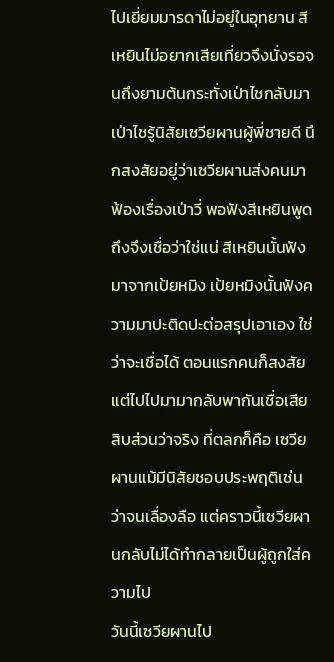ไปเยี่ยมมารดาไม่อยู่ในอุทยาน สีเหยินไม่อยากเสียเที่ยวจึงนั่งรอจนถึงยามต้นกระทั่งเป่าไชกลับมา
เป่าไชรู้นิสัยเซวียผานผู้พี่ชายดี นึกสงสัยอยู่ว่าเซวียผานส่งคนมาฟ้องเรื่องเป่าวี่ พอฟังสีเหยินพูดถึงจึงเชื่อว่าใช่แน่ สีเหยินนั้นฟังมาจากเป้ยหมิง เป้ยหมิงนั้นฟังความมาปะติดปะต่อสรุปเอาเอง ใช่ว่าจะเชื่อได้ ตอนแรกคนก็สงสัย แต่ไปไปมามากลับพากันเชื่อเสียสิบส่วนว่าจริง ที่ตลกก็คือ เซวียผานแม้มีนิสัยชอบประพฤติเช่นว่าจนเลื่องลือ แต่คราวนี้เซวียผานกลับไม่ได้ทำกลายเป็นผู้ถูกใส่ความไป
วันนี้เซวียผานไป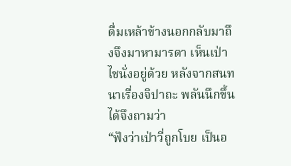ดื่มเหล้าข้างนอกกลับมาถึงจึงมาหามารดา เห็นเป่าไชนั่งอยู่ด้วย หลังจากสนทนาเรื่องจิปาถะ พลันนึกขึ้นได้จึงถามว่า
“ฟังว่าเป่าวี่ถูกโบย เป็นอ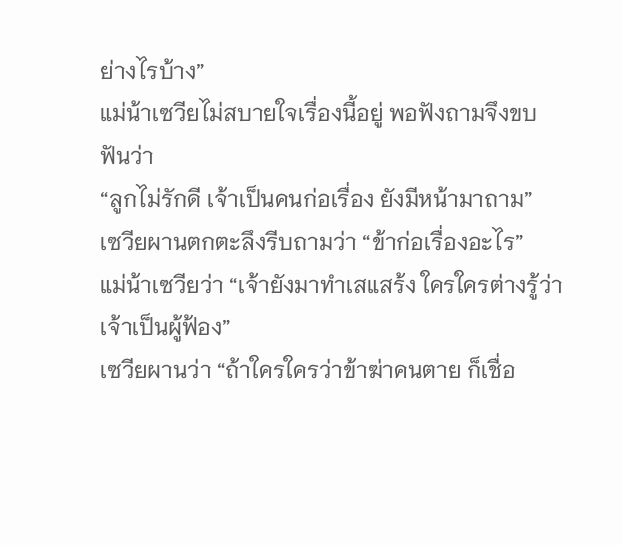ย่างไรบ้าง”
แม่น้าเซวียไม่สบายใจเรื่องนี้อยู่ พอฟังถามจึงขบฟันว่า
“ลูกไม่รักดี เจ้าเป็นคนก่อเรื่อง ยังมีหน้ามาถาม”
เซวียผานตกตะลึงรีบถามว่า “ข้าก่อเรื่องอะไร”
แม่น้าเซวียว่า “เจ้ายังมาทำเสแสร้ง ใครใครต่างรู้ว่าเจ้าเป็นผู้ฟ้อง”
เซวียผานว่า “ถ้าใครใครว่าข้าฆ่าคนตาย ก็เชื่อ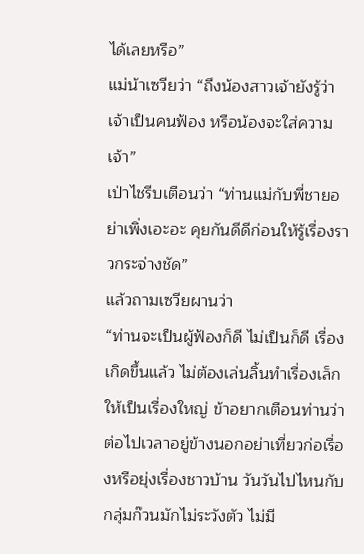ได้เลยหรือ”
แม่น้าเซวียว่า “ถึงน้องสาวเจ้ายังรู้ว่าเจ้าเป็นคนฟ้อง หรือน้องจะใส่ความเจ้า”
เป่าไชรีบเตือนว่า “ท่านแม่กับพี่ชายอย่าเพิ่งเอะอะ คุยกันดีดีก่อนให้รู้เรื่องราวกระจ่างชัด”
แล้วถามเซวียผานว่า
“ท่านจะเป็นผู้ฟ้องก็ดี ไม่เป็นก็ดี เรื่องเกิดขึ้นแล้ว ไม่ต้องเล่นลิ้นทำเรื่องเล็กให้เป็นเรื่องใหญ่ ข้าอยากเตือนท่านว่า ต่อไปเวลาอยู่ข้างนอกอย่าเที่ยวก่อเรื่องหรือยุ่งเรื่องชาวบ้าน วันวันไปไหนกับกลุ่มก๊วนมักไม่ระวังตัว ไม่มี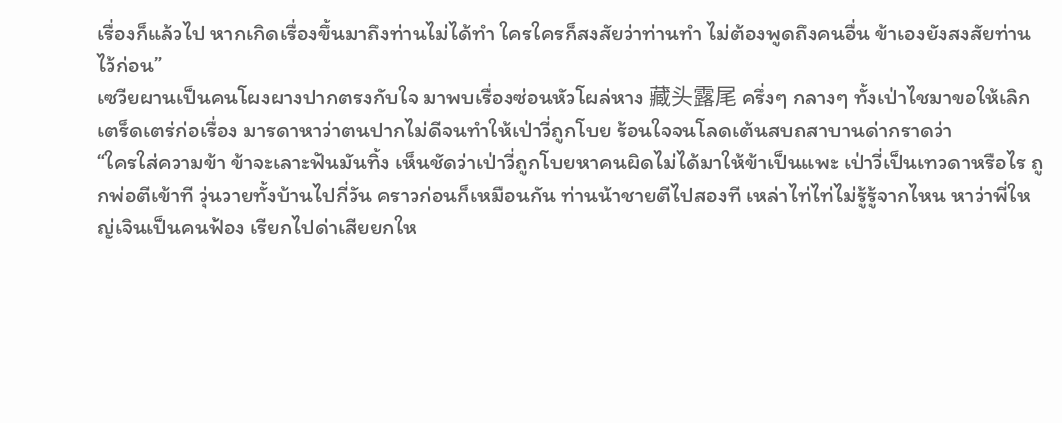เรื่องก็แล้วไป หากเกิดเรื่องขึ้นมาถึงท่านไม่ได้ทำ ใครใครก็สงสัยว่าท่านทำ ไม่ต้องพูดถึงคนอื่น ข้าเองยังสงสัยท่านไว้ก่อน”
เซวียผานเป็นคนโผงผางปากตรงกับใจ มาพบเรื่องซ่อนหัวโผล่หาง 藏头露尾 ครึ่งๆ กลางๆ ทั้งเป่าไชมาขอให้เลิกเตร็ดเตร่ก่อเรื่อง มารดาหาว่าตนปากไม่ดีจนทำให้เป่าวี่ถูกโบย ร้อนใจจนโลดเต้นสบถสาบานด่ากราดว่า
“ใครใส่ความข้า ข้าจะเลาะฟันมันทิ้ง เห็นชัดว่าเป่าวี่ถูกโบยหาคนผิดไม่ได้มาให้ข้าเป็นแพะ เป่าวี่เป็นเทวดาหรือไร ถูกพ่อตีเข้าที วุ่นวายทั้งบ้านไปกี่วัน คราวก่อนก็เหมือนกัน ท่านน้าชายตีไปสองที เหล่าไท่ไท่ไม่รู้รู้จากไหน หาว่าพี่ใหญ่เจินเป็นคนฟ้อง เรียกไปด่าเสียยกให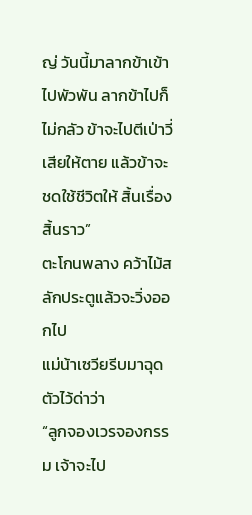ญ่ วันนี้มาลากข้าเข้าไปพัวพัน ลากข้าไปก็ไม่กลัว ข้าจะไปตีเป่าวี่เสียให้ตาย แล้วข้าจะชดใช้ชีวิตให้ สิ้นเรื่องสิ้นราว”
ตะโกนพลาง คว้าไม้สลักประตูแล้วจะวิ่งออกไป
แม่น้าเซวียรีบมาฉุดตัวไว้ด่าว่า
“ลูกจองเวรจองกรรม เจ้าจะไป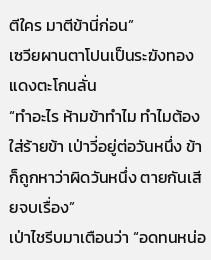ตีใคร มาตีข้านี่ก่อน”
เซวียผานตาโปนเป็นระฆังทองแดงตะโกนลั่น
“ทำอะไร ห้ามข้าทำไม ทำไมต้องใส่ร้ายข้า เป่าวี่อยู่ต่อวันหนึ่ง ข้าก็ถูกหาว่าผิดวันหนึ่ง ตายกันเสียจบเรื่อง”
เป่าไชรีบมาเตือนว่า “อดทนหน่อ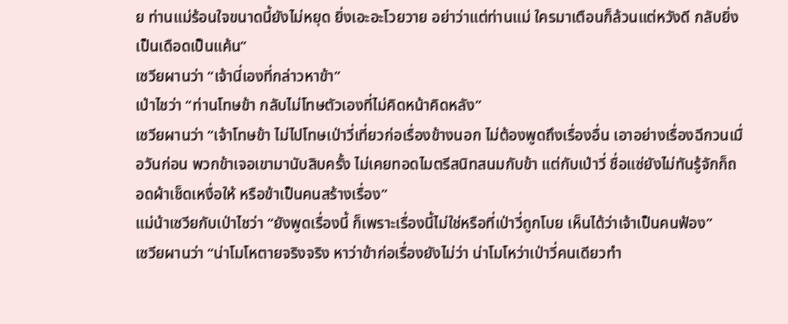ย ท่านแม่ร้อนใจขนาดนี้ยังไม่หยุด ยิ่งเอะอะโวยวาย อย่าว่าแต่ท่านแม่ ใครมาเตือนก็ล้วนแต่หวังดี กลับยิ่งเป็นเดือดเป็นแค้น”
เซวียผานว่า “เจ้านี่เองที่กล่าวหาข้า”
เป่าไชว่า “ท่านโทษข้า กลับไม่โทษตัวเองที่ไม่คิดหน้าคิดหลัง”
เซวียผานว่า “เจ้าโทษข้า ไม่ไปโทษเป่าวี่เที่ยวก่อเรื่องข้างนอก ไม่ต้องพูดถึงเรื่องอื่น เอาอย่างเรื่องฉีกวนเมื่อวันก่อน พวกข้าเจอเขามานับสิบครั้ง ไม่เคยทอดไมตรีสนิทสนมกับข้า แต่กับเป่าวี่ ชื่อแซ่ยังไม่ทันรู้จักก็ถอดผ้าเช็ดเหงื่อให้ หรือข้าเป็นคนสร้างเรื่อง”
แม่น้าเซวียกับเป่าไชว่า “ยังพูดเรื่องนี้ ก็เพราะเรื่องนี้ไม่ใช่หรือที่เป่าวี่ถูกโบย เห็นได้ว่าเจ้าเป็นคนฟ้อง”
เซวียผานว่า “น่าโมโหตายจริงจริง หาว่าข้าก่อเรื่องยังไม่ว่า น่าโมโหว่าเป่าวี่คนเดียวทำ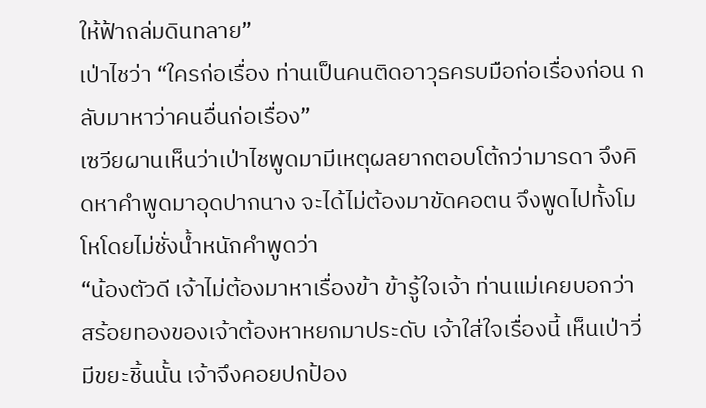ให้ฟ้าถล่มดินทลาย”
เป่าไชว่า “ใครก่อเรื่อง ท่านเป็นคนติดอาวุธครบมือก่อเรื่องก่อน กลับมาหาว่าคนอื่นก่อเรื่อง”
เซวียผานเห็นว่าเป่าไชพูดมามีเหตุผลยากตอบโต้กว่ามารดา จึงคิดหาคำพูดมาอุดปากนาง จะได้ไม่ต้องมาขัดคอตน จึงพูดไปทั้งโมโหโดยไม่ชั่งน้ำหนักคำพูดว่า
“น้องตัวดี เจ้าไม่ต้องมาหาเรื่องข้า ข้ารู้ใจเจ้า ท่านแม่เคยบอกว่า สร้อยทองของเจ้าต้องหาหยกมาประดับ เจ้าใส่ใจเรื่องนี้ เห็นเป่าวี่มีขยะชิ้นนั้น เจ้าจึงคอยปกป้อง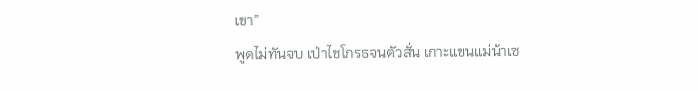เขา”
พูดไม่ทันจบ เป่าไชโกรธจนตัวสั่น เกาะแขนแม่น้าเซ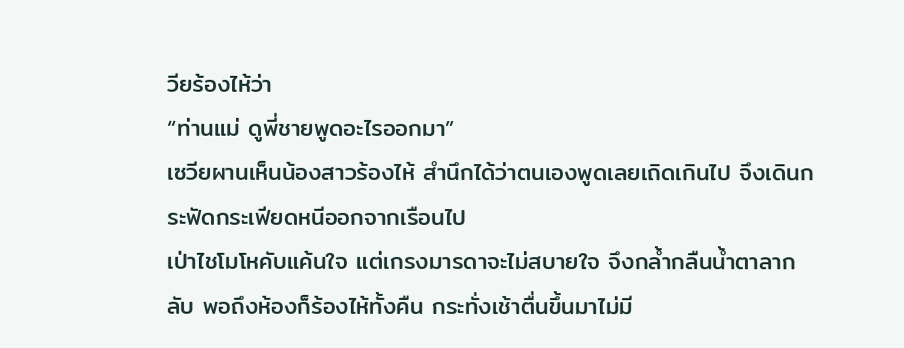วียร้องไห้ว่า
“ท่านแม่ ดูพี่ชายพูดอะไรออกมา”
เซวียผานเห็นน้องสาวร้องไห้ สำนึกได้ว่าตนเองพูดเลยเถิดเกินไป จึงเดินกระฟัดกระเฟียดหนีออกจากเรือนไป
เป่าไชโมโหคับแค้นใจ แต่เกรงมารดาจะไม่สบายใจ จึงกล้ำกลืนน้ำตาลากลับ พอถึงห้องก็ร้องไห้ทั้งคืน กระทั่งเช้าตื่นขึ้นมาไม่มี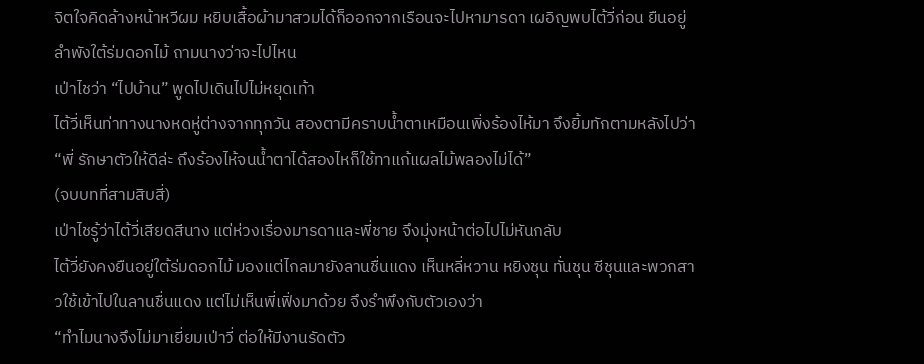จิตใจคิดล้างหน้าหวีผม หยิบเสื้อผ้ามาสวมได้ก็ออกจากเรือนจะไปหามารดา เผอิญพบไต้วี่ก่อน ยืนอยู่ลำพังใต้ร่มดอกไม้ ถามนางว่าจะไปไหน
เป่าไชว่า “ไปบ้าน” พูดไปเดินไปไม่หยุดเท้า
ไต้วี่เห็นท่าทางนางหดหู่ต่างจากทุกวัน สองตามีคราบน้ำตาเหมือนเพิ่งร้องไห้มา จึงยิ้มทักตามหลังไปว่า
“พี่ รักษาตัวให้ดีล่ะ ถึงร้องไห้จนน้ำตาได้สองไหก็ใช้ทาแก้แผลไม้พลองไม่ได้”
(จบบทที่สามสิบสี่)
เป่าไชรู้ว่าไต้วี่เสียดสีนาง แต่ห่วงเรื่องมารดาและพี่ชาย จึงมุ่งหน้าต่อไปไม่หันกลับ
ไต้วี่ยังคงยืนอยู่ใต้ร่มดอกไม้ มองแต่ไกลมายังลานชื่นแดง เห็นหลี่หวาน หยิงชุน ทั่นชุน ซีชุนและพวกสาวใช้เข้าไปในลานชื่นแดง แต่ไม่เห็นพี่เฟิ่งมาด้วย จึงรำพึงกับตัวเองว่า
“ทำไมนางจึงไม่มาเยี่ยมเป่าวี่ ต่อให้มีงานรัดตัว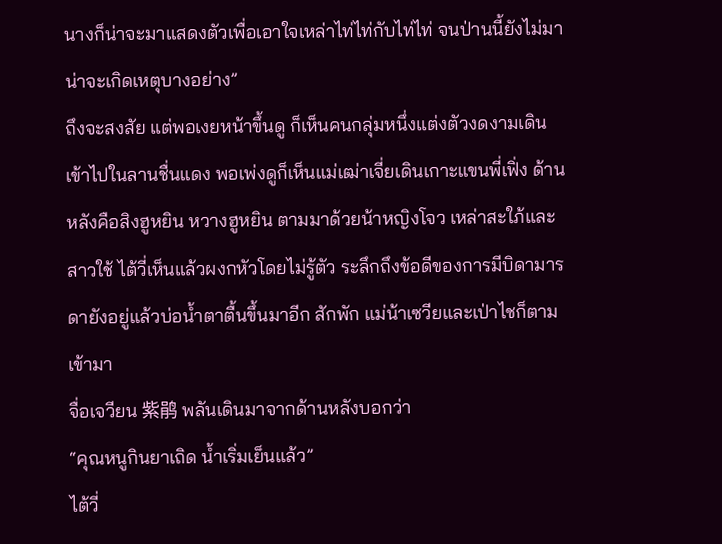นางก็น่าจะมาแสดงตัวเพื่อเอาใจเหล่าไท่ไท่กับไท่ไท่ จนป่านนี้ยังไม่มา น่าจะเกิดเหตุบางอย่าง”
ถึงจะสงสัย แต่พอเงยหน้าขึ้นดู ก็เห็นคนกลุ่มหนึ่งแต่งตัวงดงามเดินเข้าไปในลานชื่นแดง พอเพ่งดูก็เห็นแม่เฒ่าเจี่ยเดินเกาะแขนพี่เฟิ่ง ด้านหลังคือสิงฮูหยิน หวางฮูหยิน ตามมาด้วยน้าหญิงโจว เหล่าสะใภ้และสาวใช้ ไต้วี่เห็นแล้วผงกหัวโดยไม่รู้ตัว ระลึกถึงข้อดีของการมีบิดามารดายังอยู่แล้วบ่อน้ำตาตื้นขึ้นมาอีก สักพัก แม่น้าเซวียและเป่าไชก็ตามเข้ามา
จื่อเจวียน 紫鹃 พลันเดินมาจากด้านหลังบอกว่า
“คุณหนูกินยาเถิด น้ำเริ่มเย็นแล้ว”
ไต้วี่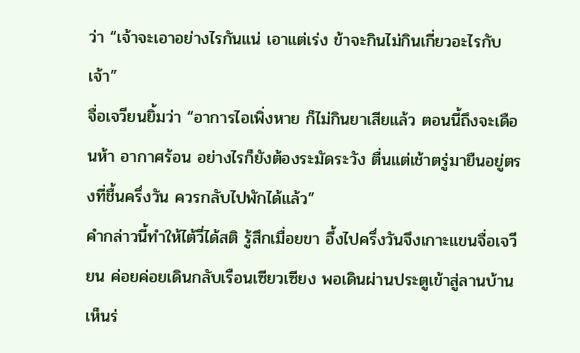ว่า “เจ้าจะเอาอย่างไรกันแน่ เอาแต่เร่ง ข้าจะกินไม่กินเกี่ยวอะไรกับเจ้า”
จื่อเจวียนยิ้มว่า “อาการไอเพิ่งหาย ก็ไม่กินยาเสียแล้ว ตอนนี้ถึงจะเดือนห้า อากาศร้อน อย่างไรก็ยังต้องระมัดระวัง ตื่นแต่เช้าตรู่มายืนอยู่ตรงที่ชื้นครึ่งวัน ควรกลับไปพักได้แล้ว”
คำกล่าวนี้ทำให้ไต้วี่ได้สติ รู้สึกเมื่อยขา อึ้งไปครึ่งวันจึงเกาะแขนจื่อเจวียน ค่อยค่อยเดินกลับเรือนเซียวเซียง พอเดินผ่านประตูเข้าสู่ลานบ้าน เห็นร่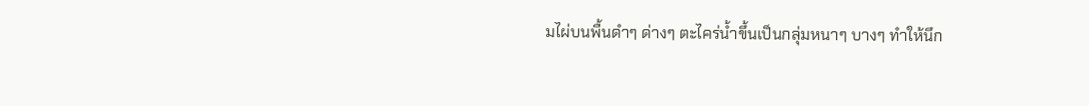มไผ่บนพื้นดำๆ ด่างๆ ตะไคร่น้ำขึ้นเป็นกลุ่มหนาๆ บางๆ ทำให้นึก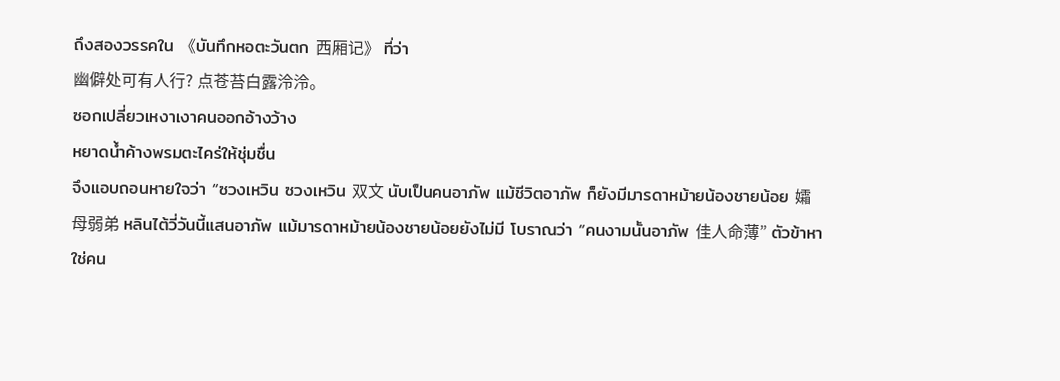ถึงสองวรรคใน 《บันทึกหอตะวันตก 西厢记》 ที่ว่า
幽僻处可有人行? 点苍苔白露泠泠。
ซอกเปลี่ยวเหงาเงาคนออกอ้างว้าง
หยาดน้ำค้างพรมตะไคร่ให้ชุ่มชื่น
จึงแอบถอนหายใจว่า “ซวงเหวิน ซวงเหวิน 双文 นับเป็นคนอาภัพ แม้ชีวิตอาภัพ ก็ยังมีมารดาหม้ายน้องชายน้อย 孀母弱弟 หลินไต้วี่วันนี้แสนอาภัพ แม้มารดาหม้ายน้องชายน้อยยังไม่มี โบราณว่า “คนงามนั้นอาภัพ 佳人命薄” ตัวข้าหาใช่คน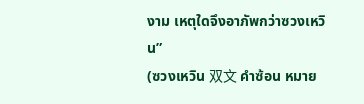งาม เหตุใดจึงอาภัพกว่าซวงเหวิน”
(ซวงเหวิน 双文 คำซ้อน หมาย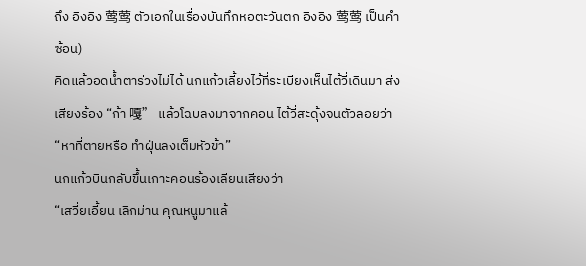ถึง อิงอิง 莺莺 ตัวเอกในเรื่องบันทึกหอตะวันตก อิงอิง 莺莺 เป็นคำซ้อน)
คิดแล้วอดน้ำตาร่วงไม่ได้ นกแก้วเลี้ยงไว้ที่ระเบียงเห็นไต้วี่เดินมา ส่งเสียงร้อง “ก้า 嘎” แล้วโฉบลงมาจากคอน ไต้วี่สะดุ้งจนตัวลอยว่า
“หาที่ตายหรือ ทำฝุ่นลงเต็มหัวข้า”
นกแก้วบินกลับขึ้นเกาะคอนร้องเลียนเสียงว่า
“เสวี่ยเอี้ยน เลิกม่าน คุณหนูมาแล้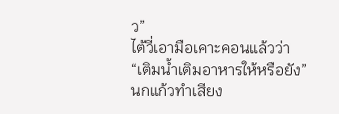ว”
ไต้วี่เอามือเคาะคอนแล้วว่า
“เติมน้ำเติมอาหารให้หรือยัง”
นกแก้วทำเสียง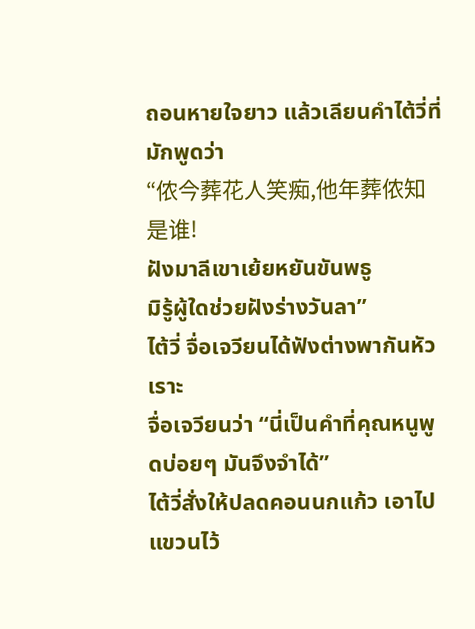ถอนหายใจยาว แล้วเลียนคำไต้วี่ที่มักพูดว่า
“侬今葬花人笑痴,他年葬侬知是谁!
ฝังมาลีเขาเย้ยหยันขันพธู
มิรู้ผู้ใดช่วยฝังร่างวันลา”
ไต้วี่ จื่อเจวียนได้ฟังต่างพากันหัวเราะ
จื่อเจวียนว่า “นี่เป็นคำที่คุณหนูพูดบ่อยๆ มันจึงจำได้”
ไต้วี่สั่งให้ปลดคอนนกแก้ว เอาไปแขวนไว้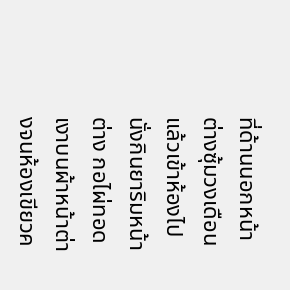ที่ด้านนอกหน้าต่างซุ้มวงเดือน แล้วเข้าห้องไปนั่งกินยาริมหน้าต่าง กอไผ่ทอดเงาบนผ้าหน้าต่างจนห้องเขียวค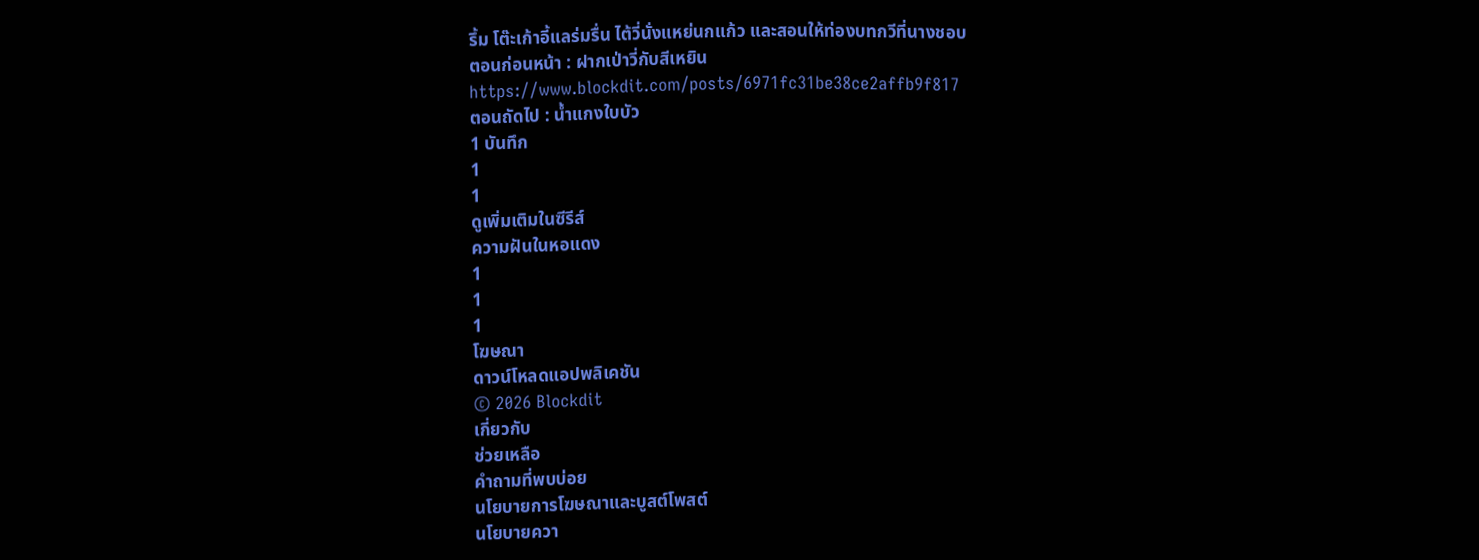รึ้ม โต๊ะเก้าอี้แลร่มรื่น ไต้วี่นั่งแหย่นกแก้ว และสอนให้ท่องบทกวีที่นางชอบ
ตอนก่อนหน้า : ฝากเป่าวี่กับสีเหยิน
https://www.blockdit.com/posts/6971fc31be38ce2affb9f817
ตอนถัดไป : น้ำแกงใบบัว
1 บันทึก
1
1
ดูเพิ่มเติมในซีรีส์
ความฝันในหอแดง
1
1
1
โฆษณา
ดาวน์โหลดแอปพลิเคชัน
© 2026 Blockdit
เกี่ยวกับ
ช่วยเหลือ
คำถามที่พบบ่อย
นโยบายการโฆษณาและบูสต์โพสต์
นโยบายควา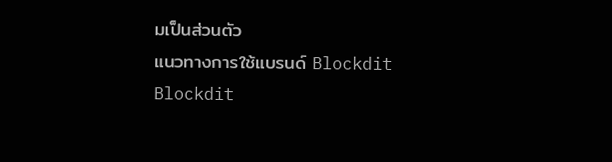มเป็นส่วนตัว
แนวทางการใช้แบรนด์ Blockdit
Blockdit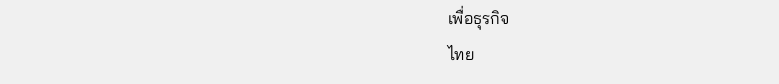เพื่อธุรกิจ
ไทย